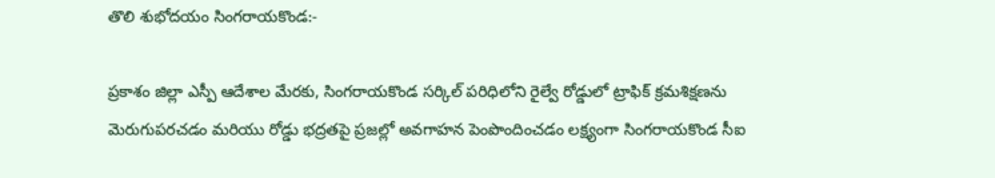తొలి శుభోదయం సింగరాయకొండ:-

ప్రకాశం జిల్లా ఎస్పీ ఆదేశాల మేరకు, సింగరాయకొండ సర్కిల్ పరిధిలోని రైల్వే రోడ్డులో ట్రాఫిక్ క్రమశిక్షణను మెరుగుపరచడం మరియు రోడ్డు భద్రతపై ప్రజల్లో అవగాహన పెంపొందించడం లక్ష్యంగా సింగరాయకొండ సీఐ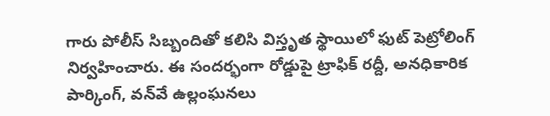గారు పోలీస్ సిబ్బందితో కలిసి విస్తృత స్థాయిలో ఫుట్ పెట్రోలింగ్ నిర్వహించారు. ఈ సందర్భంగా రోడ్డుపై ట్రాఫిక్ రద్దీ, అనధికారిక పార్కింగ్, వన్‌వే ఉల్లంఘనలు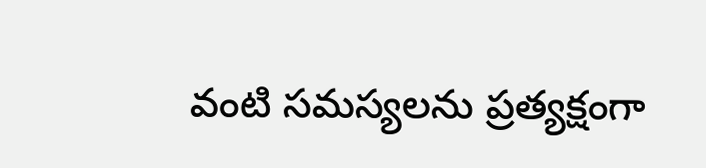వంటి సమస్యలను ప్రత్యక్షంగా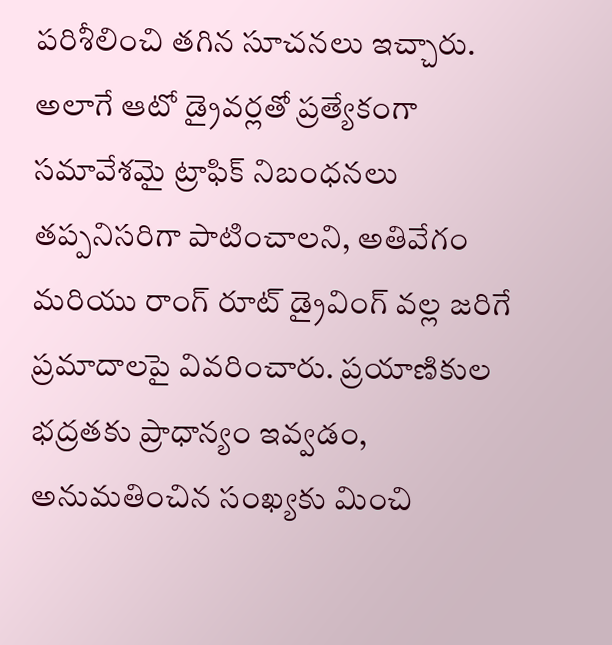పరిశీలించి తగిన సూచనలు ఇచ్చారు. అలాగే ఆటో డ్రైవర్లతో ప్రత్యేకంగా సమావేశమై ట్రాఫిక్ నిబంధనలు తప్పనిసరిగా పాటించాలని, అతివేగం మరియు రాంగ్ రూట్ డ్రైవింగ్ వల్ల జరిగే ప్రమాదాలపై వివరించారు. ప్రయాణికుల భద్రతకు ప్రాధాన్యం ఇవ్వడం, అనుమతించిన సంఖ్యకు మించి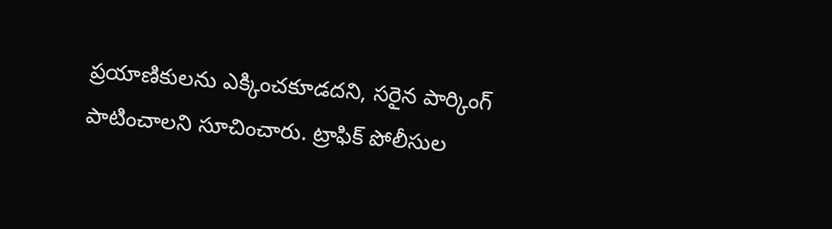ప్రయాణికులను ఎక్కించకూడదని, సరైన పార్కింగ్ పాటించాలని సూచించారు. ట్రాఫిక్ పోలీసుల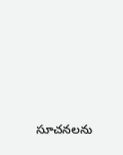సూచనలను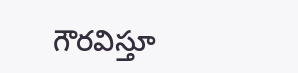గౌరవిస్తూ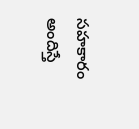సహకారం అందిస్తే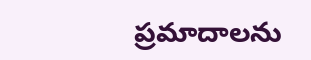ప్రమాదాలను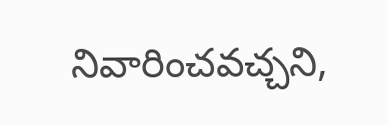నివారించవచ్చని,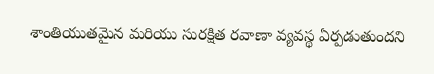శాంతియుతమైన మరియు సురక్షిత రవాణా వ్యవస్థ ఏర్పడుతుందని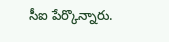సీఐ పేర్కొన్నారు.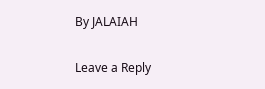By JALAIAH

Leave a Reply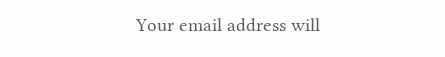Your email address will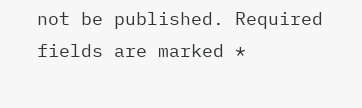not be published. Required fields are marked *